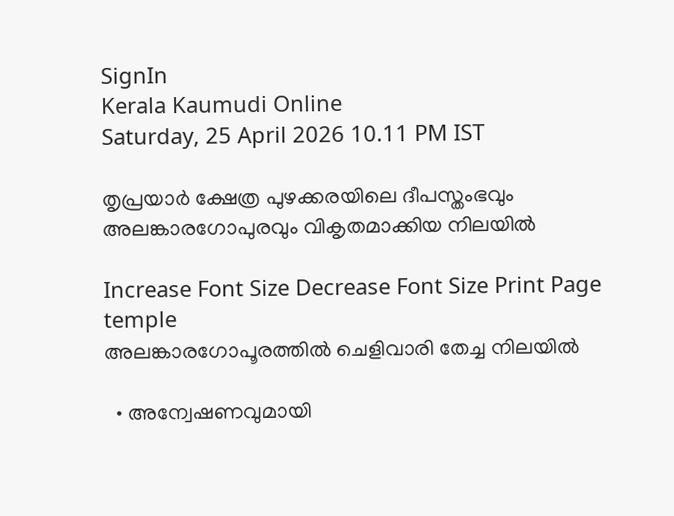SignIn
Kerala Kaumudi Online
Saturday, 25 April 2026 10.11 PM IST

തൃപ്രയാർ ക്ഷേത്ര പുഴക്കരയിലെ ദീപസ്തംഭവും അലങ്കാരഗോപുരവും വികൃതമാക്കിയ നിലയിൽ

Increase Font Size Decrease Font Size Print Page
temple
അലങ്കാരഗോപൂരത്തിൽ ചെളിവാരി തേച്ച നിലയിൽ

  • അന്വേഷണവുമായി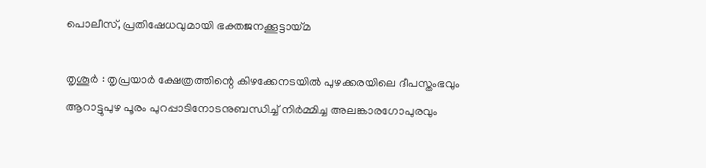പൊലീസ്, പ്രതിഷേധവുമായി ഭക്തജനക്കൂട്ടായ്മ

തൃശൂർ : തൃപ്രയാർ ക്ഷേത്രത്തിന്റെ കിഴക്കേനടയിൽ പുഴക്കരയിലെ ദീപസ്തംഭവും ആറാട്ടുപുഴ പൂരം പുറപ്പാടിനോടനുബന്ധിച്ച് നിർമ്മിച്ച അലങ്കാരഗോപുരവും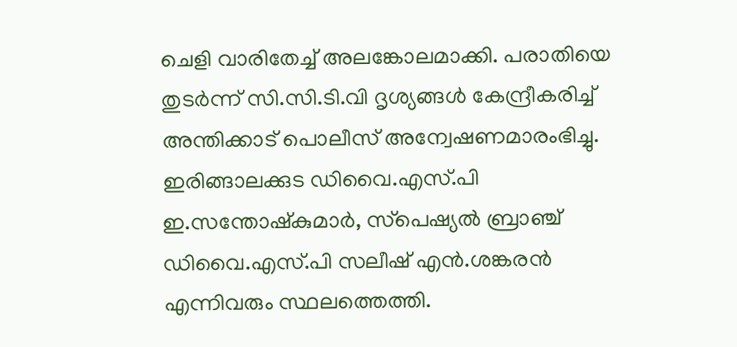ചെളി വാരിതേച്ച് അലങ്കോലമാക്കി. പരാതിയെ തുടർന്ന് സി.സി.ടി.വി ദൃശ്യങ്ങൾ കേന്ദ്രീകരിച്ച് അന്തിക്കാട് പൊലീസ് അന്വേഷണമാരംഭിച്ചു. ഇരിങ്ങാലക്കുട ഡിവൈ.എസ്.പി ഇ.സന്തോഷ്‌കുമാർ, സ്‌പെഷ്യൽ ബ്രാഞ്ച് ഡിവൈ.എസ്.പി സലീഷ് എൻ.ശങ്കരൻ എന്നിവരും സ്ഥലത്തെത്തി.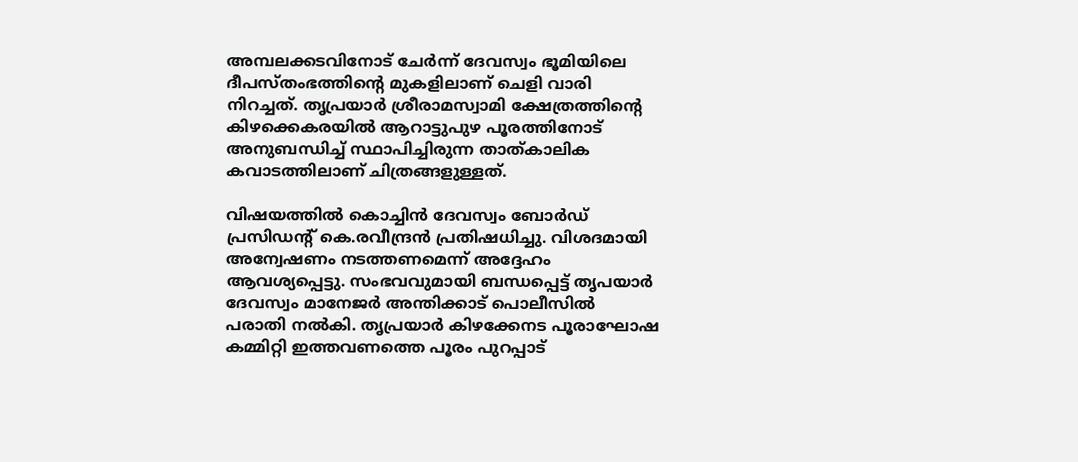അമ്പലക്കടവിനോട് ചേർന്ന് ദേവസ്വം ഭൂമിയിലെ ദീപസ്തംഭത്തിന്റെ മുകളിലാണ് ചെളി വാരി നിറച്ചത്. തൃപ്രയാർ ശ്രീരാമസ്വാമി ക്ഷേത്രത്തിന്റെ കിഴക്കെകരയിൽ ആറാട്ടുപുഴ പൂരത്തിനോട് അനുബന്ധിച്ച് സ്ഥാപിച്ചിരുന്ന താത്കാലിക കവാടത്തിലാണ് ചിത്രങ്ങളുള്ളത്.

വിഷയത്തിൽ കൊച്ചിൻ ദേവസ്വം ബോർഡ് പ്രസിഡന്റ് കെ.രവീന്ദ്രൻ പ്രതിഷധിച്ചു. വിശദമായി അന്വേഷണം നടത്തണമെന്ന് അദ്ദേഹം ആവശ്യപ്പെട്ടു. സംഭവവുമായി ബന്ധപ്പെട്ട് തൃപയാർ ദേവസ്വം മാനേജർ അന്തിക്കാട് പൊലീസിൽ പരാതി നൽകി. തൃപ്രയാർ കിഴക്കേനട പൂരാഘോഷ കമ്മിറ്റി ഇത്തവണത്തെ പൂരം പുറപ്പാട്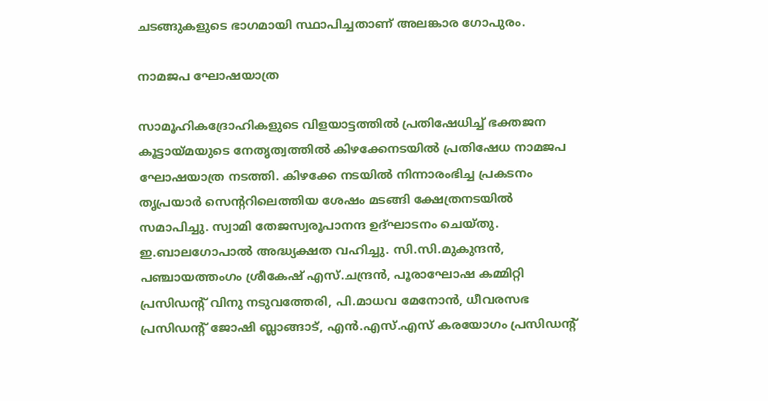ചടങ്ങുകളുടെ ഭാഗമായി സ്ഥാപിച്ചതാണ് അലങ്കാര ഗോപുരം.

നാമജപ ഘോഷയാത്ര

സാമൂഹികദ്രോഹികളുടെ വിളയാട്ടത്തിൽ പ്രതിഷേധിച്ച് ഭക്തജന കൂട്ടായ്മയുടെ നേതൃത്വത്തിൽ കിഴക്കേനടയിൽ പ്രതിഷേധ നാമജപ ഘോഷയാത്ര നടത്തി. കിഴക്കേ നടയിൽ നിന്നാരംഭിച്ച പ്രകടനം തൃപ്രയാർ സെന്ററിലെത്തിയ ശേഷം മടങ്ങി ക്ഷേത്രനടയിൽ സമാപിച്ചു. സ്വാമി തേജസ്വരൂപാനന്ദ ഉദ്ഘാടനം ചെയ്തു. ഇ.ബാലഗോപാൽ അദ്ധ്യക്ഷത വഹിച്ചു. സി.സി.മുകുന്ദൻ, പഞ്ചായത്തംഗം ശ്രീകേഷ് എസ്.ചന്ദ്രൻ, പൂരാഘോഷ കമ്മിറ്റി പ്രസിഡന്റ് വിനു നടുവത്തേരി, പി.മാധവ മേനോൻ, ധീവരസഭ പ്രസിഡന്റ് ജോഷി ബ്ലാങ്ങാട്, എൻ.എസ്.എസ് കരയോഗം പ്രസിഡന്റ്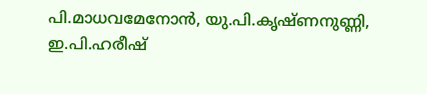പി.മാധവമേനോൻ, യു.പി.കൃഷ്ണനുണ്ണി, ഇ.പി.ഹരീഷ്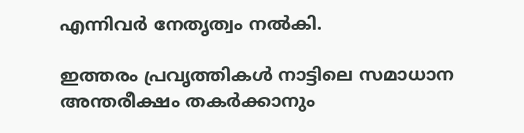എന്നിവർ നേതൃത്വം നൽകി.

ഇത്തരം പ്രവൃത്തികൾ നാട്ടിലെ സമാധാന അന്തരീക്ഷം തകർക്കാനും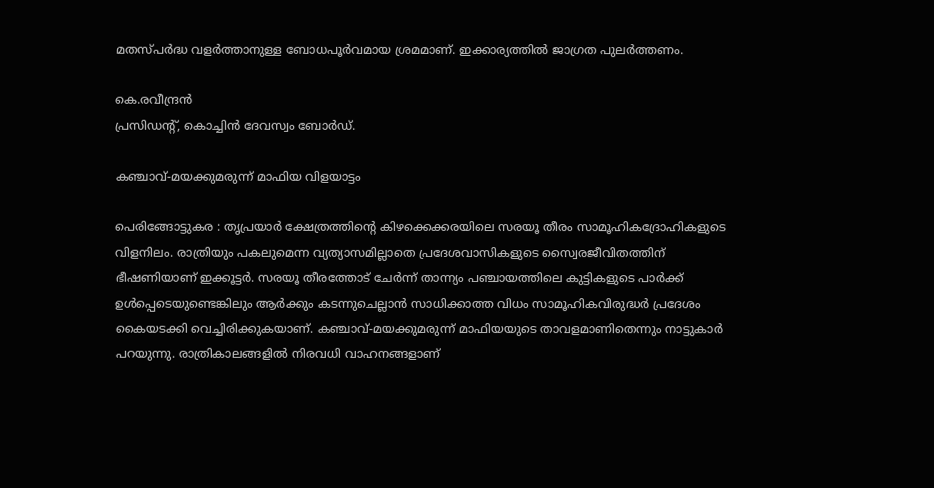മതസ്പർദ്ധ വളർത്താനുള്ള ബോധപൂർവമായ ശ്രമമാണ്. ഇക്കാര്യത്തിൽ ജാഗ്രത പുലർത്തണം.

കെ.രവീന്ദ്രൻ
പ്രസിഡന്റ്, കൊച്ചിൻ ദേവസ്വം ബോർഡ്.

കഞ്ചാവ്-മയക്കുമരുന്ന് മാഫിയ വിളയാട്ടം

പെരിങ്ങോട്ടുകര : തൃപ്രയാർ ക്ഷേത്രത്തിന്റെ കിഴക്കെക്കരയിലെ സരയൂ തീരം സാമൂഹികദ്രോഹികളുടെ വിളനിലം. രാത്രിയും പകലുമെന്ന വ്യത്യാസമില്ലാതെ പ്രദേശവാസികളുടെ സ്വൈരജീവിതത്തിന് ഭീഷണിയാണ് ഇക്കൂട്ടർ. സരയൂ തീരത്തോട് ചേർന്ന് താന്ന്യം പഞ്ചായത്തിലെ കുട്ടികളുടെ പാർക്ക് ഉൾപ്പെടെയുണ്ടെങ്കിലും ആർക്കും കടന്നുചെല്ലാൻ സാധിക്കാത്ത വിധം സാമൂഹികവിരുദ്ധർ പ്രദേശം കൈയടക്കി വെച്ചിരിക്കുകയാണ്. കഞ്ചാവ്-മയക്കുമരുന്ന് മാഫിയയുടെ താവളമാണിതെന്നും നാട്ടുകാർ പറയുന്നു. രാത്രികാലങ്ങളിൽ നിരവധി വാഹനങ്ങളാണ്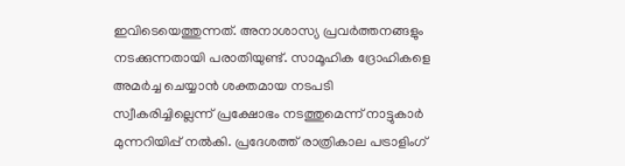ഇവിടെയെത്തുന്നത്. അനാശാസ്യ പ്രവർത്തനങ്ങളും നടക്കുന്നതായി പരാതിയുണ്ട്. സാമൂഹിക ദ്രോഹികളെ അമർച്ച ചെയ്യാൻ ശക്തമായ നടപടി സ്വീകരിച്ചില്ലെന്ന് പ്രക്ഷോഭം നടത്തുമെന്ന് നാട്ടുകാർ മുന്നറിയിപ്പ് നൽകി. പ്രദേശത്ത് രാത്രികാല പട്രാളിംഗ്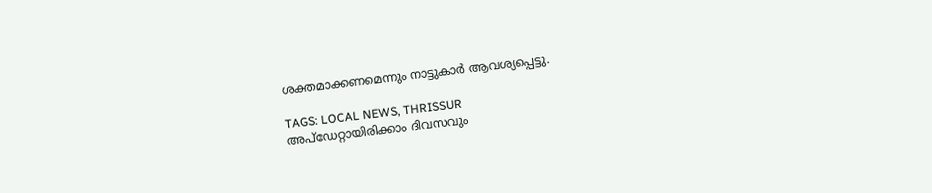ശക്തമാക്കണമെന്നും നാട്ടുകാർ ആവശ്യപ്പെട്ടു.

TAGS: LOCAL NEWS, THRISSUR
അപ്ഡേറ്റായിരിക്കാം ദിവസവും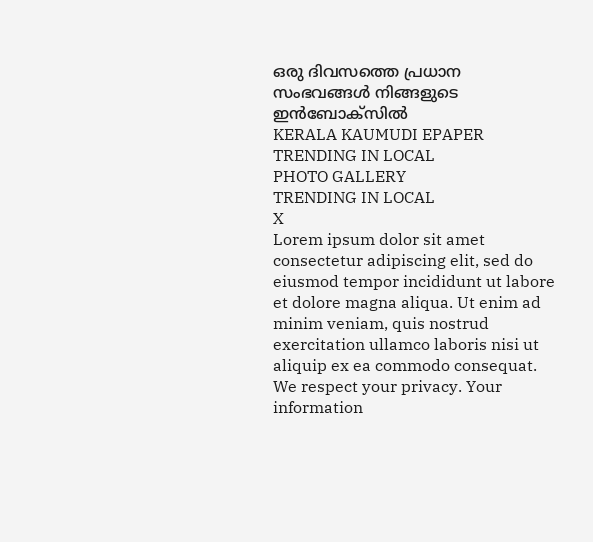ഒരു ദിവസത്തെ പ്രധാന സംഭവങ്ങൾ നിങ്ങളുടെ ഇൻബോക്സിൽ
KERALA KAUMUDI EPAPER
TRENDING IN LOCAL
PHOTO GALLERY
TRENDING IN LOCAL
X
Lorem ipsum dolor sit amet
consectetur adipiscing elit, sed do eiusmod tempor incididunt ut labore et dolore magna aliqua. Ut enim ad minim veniam, quis nostrud exercitation ullamco laboris nisi ut aliquip ex ea commodo consequat.
We respect your privacy. Your information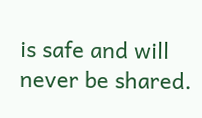is safe and will never be shared.